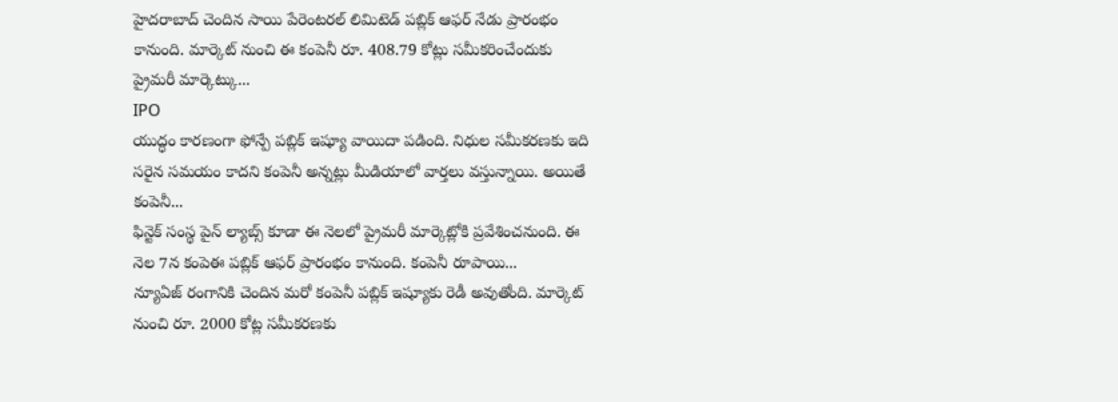హైదరాబాద్ చెందిన సాయి పేరెంటరల్ లిమిటెడ్ పబ్లిక్ ఆఫర్ నేడు ప్రారంభం కానుంది. మార్కెట్ నుంచి ఈ కంపెనీ రూ. 408.79 కోట్లు సమీకరించేందుకు ప్రైమరీ మార్కెట్కు...
IPO
యుద్ధం కారణంగా ఫోన్పే పబ్లిక్ ఇష్యూ వాయిదా పడింది. నిధుల సమీకరణకు ఇది సరైన సమయం కాదని కంపెనీ అన్నట్లు మీడియాలో వార్తలు వస్తున్నాయి. అయితే కంపెనీ...
ఫిన్టెక్ సంస్థ పైన్ ల్యాబ్స్ కూడా ఈ నెలలో ప్రైమరీ మార్కెట్లోకి ప్రవేశించనుంది. ఈ నెల 7న కంపెఈ పబ్లిక్ ఆఫర్ ప్రారంభం కానుంది. కంపెనీ రూపాయి...
న్యూఏజ్ రంగానికి చెందిన మరో కంపెనీ పబ్లిక్ ఇష్యూకు రెడీ అవుతోంది. మార్కెట్ నుంచి రూ. 2000 కోట్ల సమీకరణకు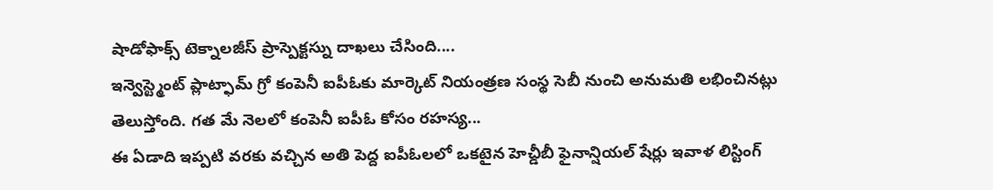షాడోఫాక్స్ టెక్నాలజీస్ ప్రాస్పెక్టస్ను దాఖలు చేసింది....
ఇన్వెస్ట్మెంట్ ప్లాట్ఫామ్ గ్రో కంపెనీ ఐపీఓకు మార్కెట్ నియంత్రణ సంస్థ సెబీ నుంచి అనుమతి లభించినట్లు తెలుస్తోంది. గత మే నెలలో కంపెనీ ఐపీఓ కోసం రహస్య...
ఈ ఏడాది ఇప్పటి వరకు వచ్చిన అతి పెద్ద ఐపీఓలలో ఒకటైన హెచ్డీబీ ఫైనాన్షియల్ షేర్లు ఇవాళ లిస్టింగ్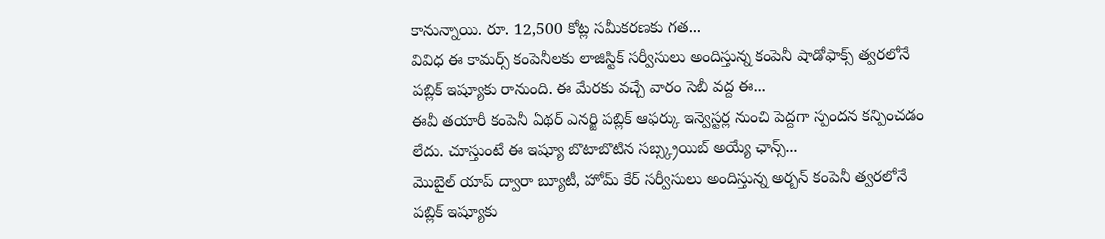కానున్నాయి. రూ. 12,500 కోట్ల సమీకరణకు గత...
వివిధ ఈ కామర్స్ కంపెనీలకు లాజిస్టిక్ సర్వీసులు అందిస్తున్న కంపెనీ షాడోఫాక్స్ త్వరలోనే పబ్లిక్ ఇష్యూకు రానుంది. ఈ మేరకు వచ్చే వారం సెబీ వద్ద ఈ...
ఈవీ తయారీ కంపెనీ ఏథర్ ఎనర్జి పబ్లిక్ ఆఫర్కు ఇన్వెస్టర్ల నుంచి పెద్దగా స్పందన కన్పించడం లేదు. చూస్తుంటే ఈ ఇష్యూ బొటాబొటిన సబ్స్క్రయిబ్ అయ్యే ఛాన్స్...
మొబైల్ యాప్ ద్వారా బ్యూటీ, హోమ్ కేర్ సర్వీసులు అందిస్తున్న అర్బన్ కంపెనీ త్వరలోనే పబ్లిక్ ఇష్యూకు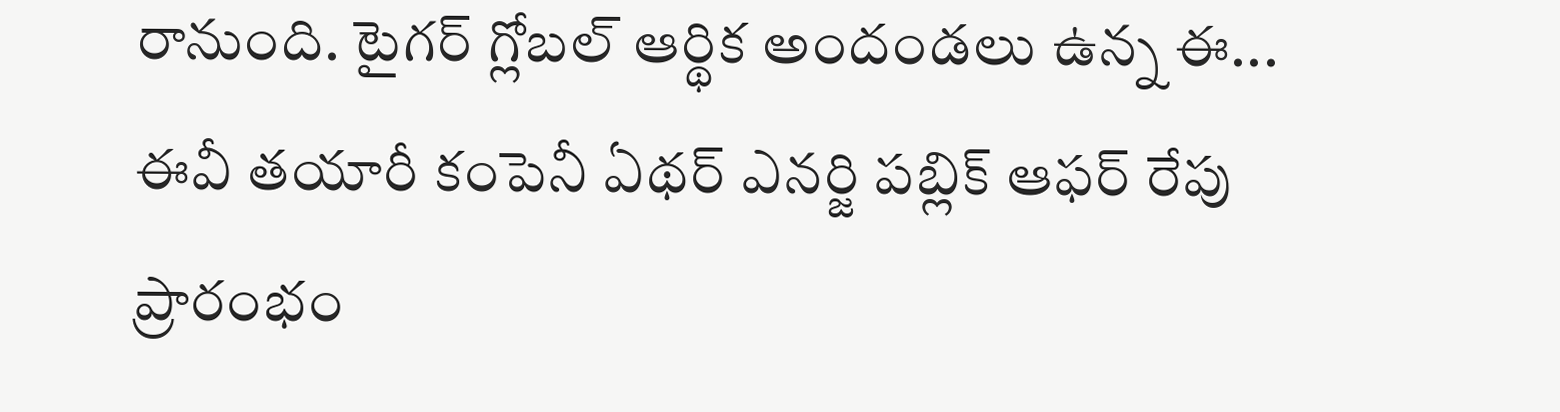రానుంది. టైగర్ గ్లోబల్ ఆర్థిక అందండలు ఉన్న ఈ...
ఈవీ తయారీ కంపెనీ ఏథర్ ఎనర్జి పబ్లిక్ ఆఫర్ రేపు ప్రారంభం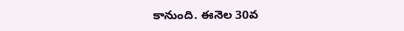కానుంది. ఈనెల 30వ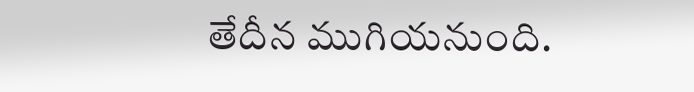తేదీన ముగియనుంది.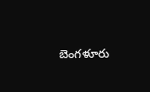బెంగళూరు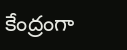కేంద్రంగా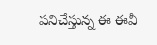పనిచేస్తున్న ఈ ఈవీ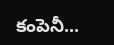కంపెనీ...